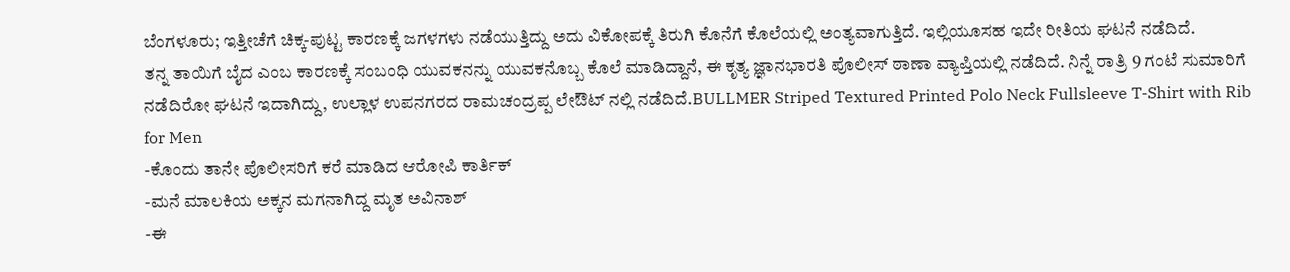ಬೆಂಗಳೂರು; ಇತ್ತೀಚೆಗೆ ಚಿಕ್ಕ-ಪುಟ್ಟ ಕಾರಣಕ್ಕೆ ಜಗಳಗಳು ನಡೆಯುತ್ತಿದ್ದು ಅದು ವಿಕೋಪಕ್ಕೆ ತಿರುಗಿ ಕೊನೆಗೆ ಕೊಲೆಯಲ್ಲಿ ಅಂತ್ಯವಾಗುತ್ತಿದೆ. ಇಲ್ಲಿಯೂಸಹ ಇದೇ ರೀತಿಯ ಘಟನೆ ನಡೆದಿದೆ.
ತನ್ನ ತಾಯಿಗೆ ಬೈದ ಎಂಬ ಕಾರಣಕ್ಕೆ ಸಂಬಂಧಿ ಯುವಕನನ್ನು ಯುವಕನೊಬ್ಬ ಕೊಲೆ ಮಾಡಿದ್ದಾನೆ, ಈ ಕೃತ್ಯ ಜ್ಞಾನಭಾರತಿ ಪೊಲೀಸ್ ಠಾಣಾ ವ್ಯಾಪ್ತಿಯಲ್ಲಿ ನಡೆದಿದೆ. ನಿನ್ನೆ ರಾತ್ರಿ 9 ಗಂಟೆ ಸುಮಾರಿಗೆ ನಡೆದಿರೋ ಘಟನೆ ಇದಾಗಿದ್ದು, ಉಲ್ಲಾಳ ಉಪನಗರದ ರಾಮಚಂದ್ರಪ್ಪ ಲೇಔಟ್ ನಲ್ಲಿ ನಡೆದಿದೆ.BULLMER Striped Textured Printed Polo Neck Fullsleeve T-Shirt with Rib for Men
-ಕೊಂದು ತಾನೇ ಪೊಲೀಸರಿಗೆ ಕರೆ ಮಾಡಿದ ಆರೋಪಿ ಕಾರ್ತಿಕ್
-ಮನೆ ಮಾಲಕಿಯ ಅಕ್ಕನ ಮಗನಾಗಿದ್ದ ಮೃತ ಅವಿನಾಶ್
-ಈ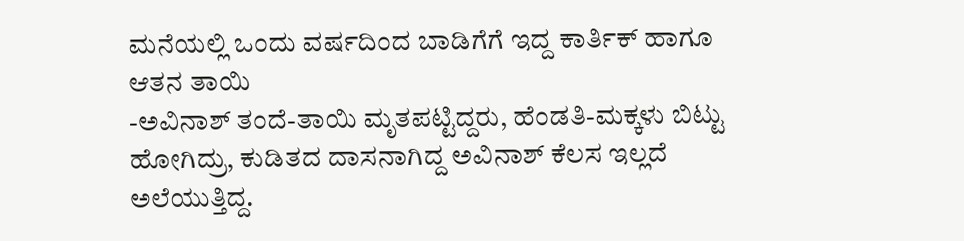ಮನೆಯಲ್ಲಿ ಒಂದು ವರ್ಷದಿಂದ ಬಾಡಿಗೆಗೆ ಇದ್ದ ಕಾರ್ತಿಕ್ ಹಾಗೂ ಆತನ ತಾಯಿ
-ಅವಿನಾಶ್ ತಂದೆ-ತಾಯಿ ಮೃತಪಟ್ಟಿದ್ದರು, ಹೆಂಡತಿ-ಮಕ್ಕಳು ಬಿಟ್ಟು ಹೋಗಿದ್ರು, ಕುಡಿತದ ದಾಸನಾಗಿದ್ದ ಅವಿನಾಶ್ ಕೆಲಸ ಇಲ್ಲದೆ ಅಲೆಯುತ್ತಿದ್ದ.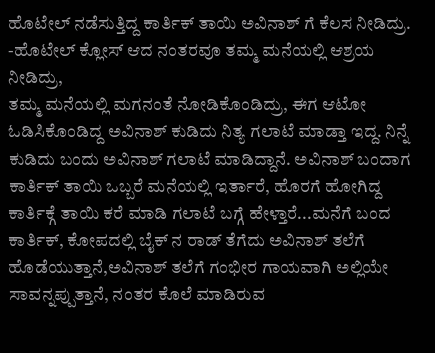ಹೊಟೇಲ್ ನಡೆಸುತ್ತಿದ್ದ ಕಾರ್ತಿಕ್ ತಾಯಿ ಅವಿನಾಶ್ ಗೆ ಕೆಲಸ ನೀಡಿದ್ರು.
-ಹೊಟೇಲ್ ಕ್ಲೋಸ್ ಆದ ನಂತರವೂ ತಮ್ಮ ಮನೆಯಲ್ಲಿ ಆಶ್ರಯ ನೀಡಿದ್ರು,
ತಮ್ಮ ಮನೆಯಲ್ಲಿ ಮಗನಂತೆ ನೋಡಿಕೊಂಡಿದ್ರು, ಈಗ ಆಟೋ ಓಡಿಸಿಕೊಂಡಿದ್ದ ಅವಿನಾಶ್ ಕುಡಿದು ನಿತ್ಯ ಗಲಾಟೆ ಮಾಡ್ತಾ ಇದ್ದ. ನಿನ್ನೆ ಕುಡಿದು ಬಂದು ಅವಿನಾಶ್ ಗಲಾಟೆ ಮಾಡಿದ್ದಾನೆ. ಅವಿನಾಶ್ ಬಂದಾಗ ಕಾರ್ತಿಕ್ ತಾಯಿ ಒಬ್ಬರೆ ಮನೆಯಲ್ಲಿ ಇರ್ತಾರೆ, ಹೊರಗೆ ಹೋಗಿದ್ದ ಕಾರ್ತಿಕ್ಗೆ ತಾಯಿ ಕರೆ ಮಾಡಿ ಗಲಾಟೆ ಬಗ್ಗೆ ಹೇಳ್ತಾರೆ...ಮನೆಗೆ ಬಂದ ಕಾರ್ತಿಕ್, ಕೋಪದಲ್ಲಿ ಬೈಕ್ ನ ರಾಡ್ ತೆಗೆದು ಅವಿನಾಶ್ ತಲೆಗೆ ಹೊಡೆಯುತ್ತಾನೆ,ಅವಿನಾಶ್ ತಲೆಗೆ ಗಂಭೀರ ಗಾಯವಾಗಿ ಅಲ್ಲಿಯೇ ಸಾವನ್ನಪ್ಪುತ್ತಾನೆ, ನಂತರ ಕೊಲೆ ಮಾಡಿರುವ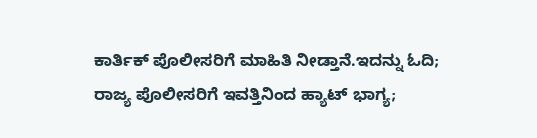ಕಾರ್ತಿಕ್ ಪೊಲೀಸರಿಗೆ ಮಾಹಿತಿ ನೀಡ್ತಾನೆ.ಇದನ್ನು ಓದಿ; ರಾಜ್ಯ ಪೊಲೀಸರಿಗೆ ಇವತ್ತಿನಿಂದ ಹ್ಯಾಟ್ ಭಾಗ್ಯ;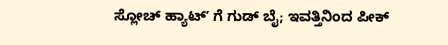ಸ್ಲೋಚ್ ಹ್ಯಾಟ್ʼ ಗೆ ಗುಡ್ ಬೈ; ಇವತ್ತಿನಿಂದ ಪೀಕ್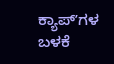ಕ್ಯಾಪ್ʼಗಳ ಬಳಕೆ